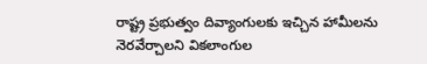రాష్ట్ర ప్రభుత్వం దివ్యాంగులకు ఇచ్చిన హామీలను నెరవేర్చాలని వికలాంగుల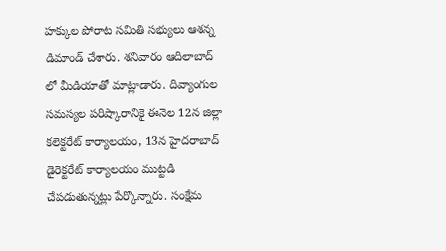హక్కుల పోరాట సమితి సభ్యులు ఆశన్న డిమాండ్ చేశారు. శనివారం ఆదిలాబాద్ లో మీడియాతో మాట్లాడారు. దివ్యాంగుల సమస్యల పరిష్కారానికై ఈనెల 12న జిల్లా కలెక్టరేట్ కార్యాలయం, 13న హైదరాబాద్ డైరెక్టరేట్ కార్యాలయం ముట్టడి చేపడుతున్నట్లు పేర్కొన్నారు. సంక్షేమ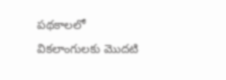పథకాలలో వికలాంగులకు మొదటి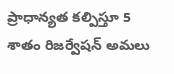ప్రాధాన్యత కల్పిస్తూ 5 శాతం రిజర్వేషన్ అమలు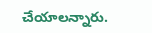చేయాలన్నారు.